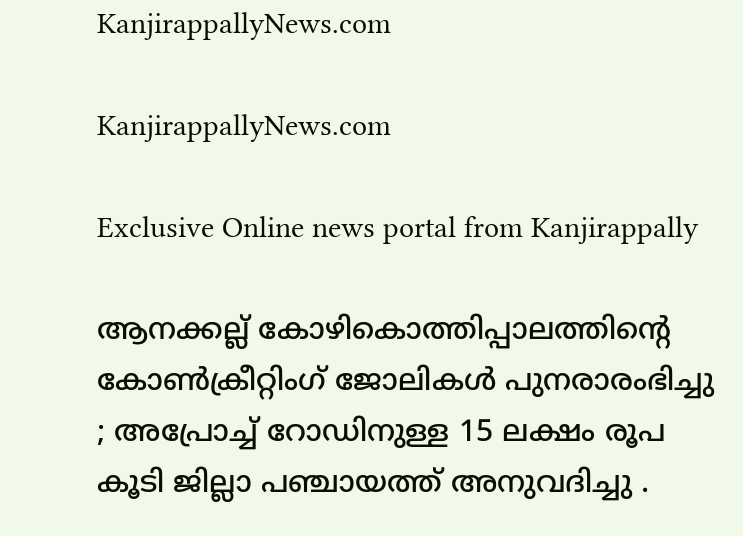KanjirappallyNews.com

KanjirappallyNews.com

Exclusive Online news portal from Kanjirappally

ആനക്കല്ല് കോഴികൊത്തിപ്പാലത്തിന്റെ കോൺക്രീറ്റിംഗ് ജോലികൾ പുനരാരംഭിച്ചു ; അപ്രോച്ച് റോഡിനുള്ള 15 ലക്ഷം രൂപ കൂടി ജില്ലാ പഞ്ചായത്ത് അനുവദിച്ചു .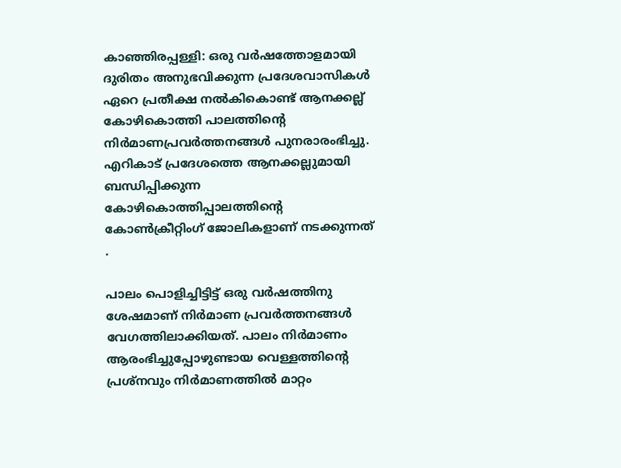കാഞ്ഞിരപ്പള്ളി: ഒരു വർഷത്തോളമായി ദുരിതം അനുഭവിക്കുന്ന പ്രദേശവാസികൾ ഏറെ പ്രതീക്ഷ നൽകികൊണ്ട് ആനക്കല്ല് കോഴികൊത്തി പാലത്തിന്റെ നിർമാണപ്രവർത്തനങ്ങൾ പുനരാരംഭിച്ചു. എറികാട് പ്രദേശത്തെ ആനക്കല്ലുമായി ബന്ധിപ്പിക്കുന്ന കോഴികൊത്തിപ്പാലത്തിന്റെ കോൺക്രീറ്റിംഗ് ജോലികളാണ് നടക്കുന്നത് .

പാലം പൊളിച്ചിട്ടിട്ട് ഒരു വർഷത്തിനു ശേഷമാണ് നിർമാണ പ്രവർത്തനങ്ങൾ വേഗത്തിലാക്കിയത്. പാലം നിർമാണം ആരംഭിച്ചുപ്പോഴുണ്ടായ വെള്ളത്തിന്റെ പ്രശ്നവും നിർമാണത്തിൽ മാറ്റം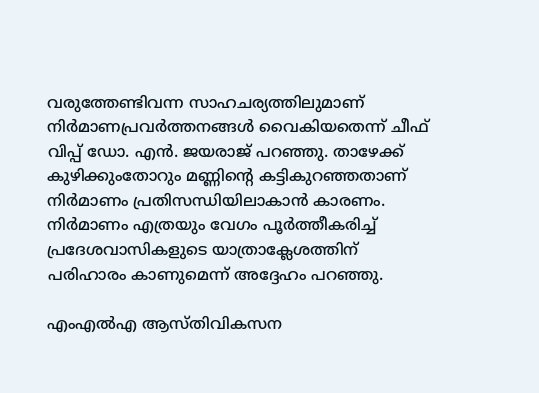വരുത്തേണ്ടിവന്ന സാഹചര്യത്തിലുമാണ് നിർമാണപ്രവർത്തനങ്ങൾ വൈകിയതെന്ന് ചീഫ് വിപ്പ് ഡോ. എൻ. ജയരാജ് പറഞ്ഞു. താഴേക്ക് കുഴിക്കുംതോറും മണ്ണിന്റെ കട്ടികുറഞ്ഞതാണ് നിർമാണം പ്രതിസന്ധിയിലാകാൻ കാരണം. നിർമാണം എത്രയും വേഗം പൂർത്തീകരിച്ച് പ്രദേശവാസികളുടെ യാത്രാക്ലേശത്തിന് പരിഹാരം കാണുമെന്ന് അദ്ദേഹം പറഞ്ഞു.

എംഎൽഎ ആസ്‌തിവികസന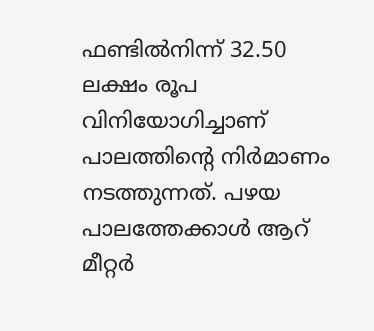ഫണ്ടിൽനിന്ന് 32.50 ലക്ഷം രൂപ വിനിയോഗിച്ചാണ് പാലത്തിന്റെ നിർമാണം നടത്തുന്നത്. പഴയ പാലത്തേക്കാൾ ആറ് മീറ്റർ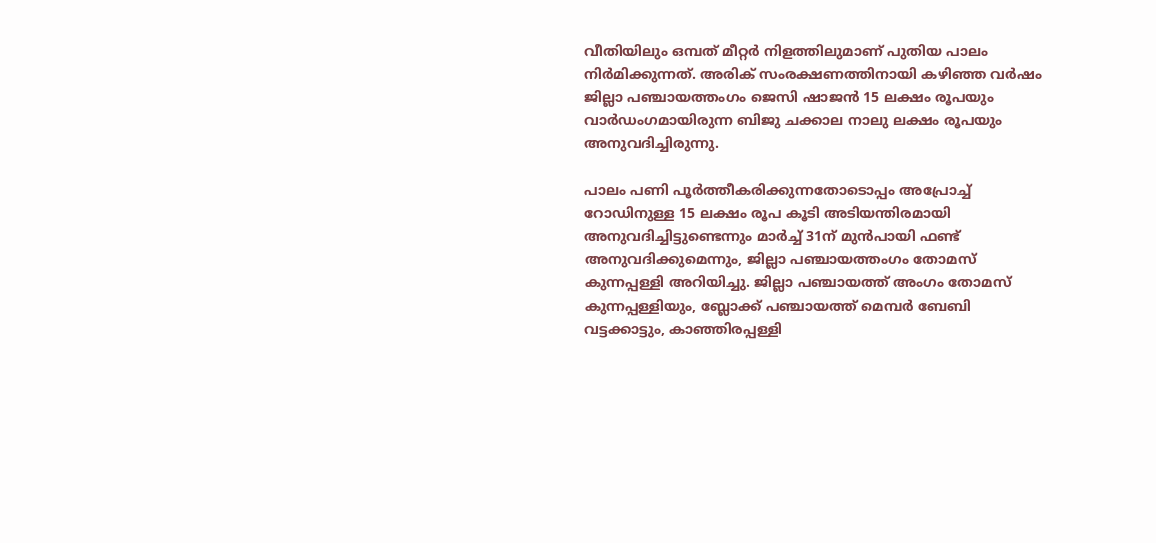വീതിയിലും ഒമ്പത് മീറ്റർ നിളത്തിലുമാണ് പുതിയ പാലം നിർമിക്കുന്നത്. അരിക് സംരക്ഷണത്തിനായി കഴിഞ്ഞ വർഷം ജില്ലാ പഞ്ചായത്തംഗം ജെസി ഷാജൻ 15 ലക്ഷം രൂപയും വാർഡംഗമായിരുന്ന ബിജു ചക്കാല നാലു ലക്ഷം രൂപയും അനുവദിച്ചിരുന്നു.

പാലം പണി പൂർത്തീകരിക്കുന്നതോടൊപ്പം അപ്രോച്ച് റോഡിനുള്ള 15 ലക്ഷം രൂപ കൂടി അടിയന്തിരമായി അനുവദിച്ചിട്ടുണ്ടെന്നും മാർച്ച് 31ന് മുൻപായി ഫണ്ട് അനുവദിക്കുമെന്നും, ജില്ലാ പഞ്ചായത്തംഗം തോമസ് കുന്നപ്പള്ളി അറിയിച്ചു. ജില്ലാ പഞ്ചായത്ത് അംഗം തോമസ് കുന്നപ്പള്ളിയും, ബ്ലോക്ക് പഞ്ചായത്ത് മെമ്പർ ബേബി വട്ടക്കാട്ടും, കാഞ്ഞിരപ്പള്ളി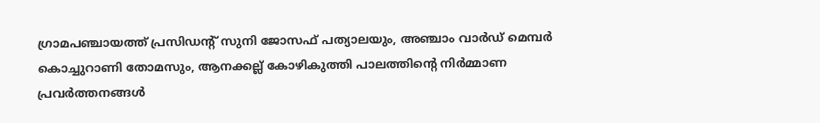ഗ്രാമപഞ്ചായത്ത് പ്രസിഡന്റ് സുനി ജോസഫ് പത്യാലയും, അഞ്ചാം വാർഡ് മെമ്പർ കൊച്ചുറാണി തോമസും, ആനക്കല്ല് കോഴികുത്തി പാലത്തിന്റെ നിർമ്മാണ പ്രവർത്തനങ്ങൾ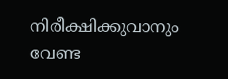നിരീക്ഷിക്കുവാനും വേണ്ട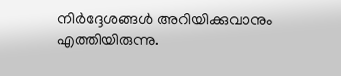നിർദ്ദേശങ്ങൾ അറിയിക്കുവാനും എത്തിയിരുന്നു.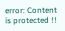error: Content is protected !!